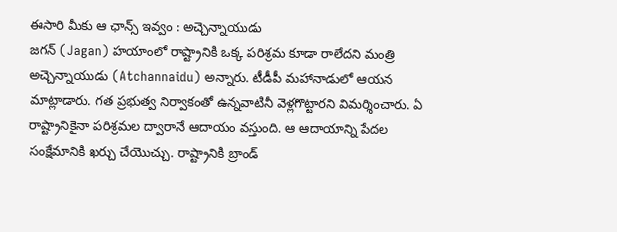ఈసారి మీకు ఆ ఛాన్స్ ఇవ్వం : అచ్చెన్నాయుడు
జగన్ (Jagan) హయాంలో రాష్ట్రానికి ఒక్క పరిశ్రమ కూడా రాలేదని మంత్రి అచ్చెన్నాయుడు (Atchannaidu) అన్నారు. టీడీపీ మహానాడులో ఆయన మాట్లాడారు. గత ప్రభుత్వ నిర్వాకంతో ఉన్నవాటినీ వెళ్లగొట్టారని విమర్శించారు. ఏ రాష్ట్రానికైనా పరిశ్రమల ద్వారానే ఆదాయం వస్తుంది. ఆ ఆదాయాన్ని పేదల సంక్షేమానికి ఖర్చు చేయొచ్చు. రాష్ట్రానికి బ్రాండ్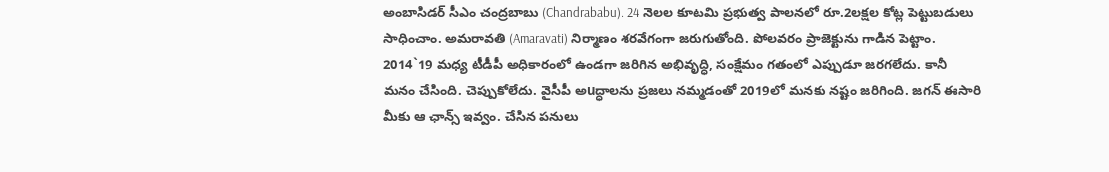అంబాసిడర్ సీఎం చంద్రబాబు (Chandrababu). 24 నెలల కూటమి ప్రభుత్వ పాలనలో రూ.2లక్షల కోట్ల పెట్టుబడులు సాధించాం. అమరావతి (Amaravati) నిర్మాణం శరవేగంగా జరుగుతోంది. పోలవరం ప్రాజెక్టును గాడిన పెట్టాం. 2014`19 మధ్య టీడీపీ అధికారంలో ఉండగా జరిగిన అభివృద్ధి, సంక్షేమం గతంలో ఎప్పుడూ జరగలేదు. కానీ మనం చేసింది. చెప్పుకోలేదు. వైసీపీ అuద్ధాలను ప్రజలు నమ్మడంతో 2019లో మనకు నష్టం జరిగింది. జగన్ ఈసారి మీకు ఆ ఛాన్స్ ఇవ్వం. చేసిన పనులు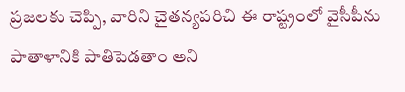ప్రజలకు చెప్పి, వారిని చైతన్యపరిచి ఈ రాష్ట్రంలో వైసీపీను పాతాళానికి పాతిపెడతాం అని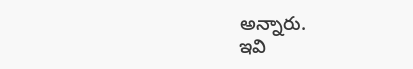అన్నారు.
ఇవి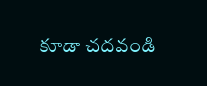కూడా చదవండి